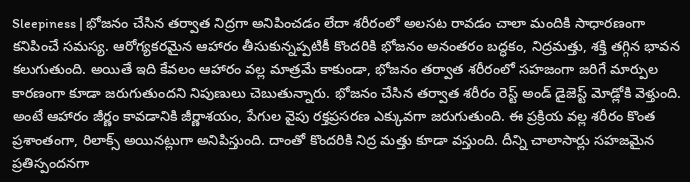Sleepiness | భోజనం చేసిన తర్వాత నిద్రగా అనిపించడం లేదా శరీరంలో అలసట రావడం చాలా మందికి సాధారణంగా కనిపించే సమస్య. ఆరోగ్యకరమైన ఆహారం తీసుకున్నప్పటికీ కొందరికి భోజనం అనంతరం బద్ధకం, నిద్రమత్తు, శక్తి తగ్గిన భావన కలుగుతుంది. అయితే ఇది కేవలం ఆహారం వల్ల మాత్రమే కాకుండా, భోజనం తర్వాత శరీరంలో సహజంగా జరిగే మార్పుల కారణంగా కూడా జరుగుతుందని నిపుణులు చెబుతున్నారు. భోజనం చేసిన తర్వాత శరీరం రెస్ట్ అండ్ డైజెస్ట్ మోడ్లోకి వెళ్తుంది. అంటే ఆహారం జీర్ణం కావడానికి జీర్ణాశయం, పేగుల వైపు రక్తప్రసరణ ఎక్కువగా జరుగుతుంది. ఈ ప్రక్రియ వల్ల శరీరం కొంత ప్రశాంతంగా, రిలాక్స్ అయినట్లుగా అనిపిస్తుంది. దాంతో కొందరికి నిద్ర మత్తు కూడా వస్తుంది. దీన్ని చాలాసార్లు సహజమైన ప్రతిస్పందనగా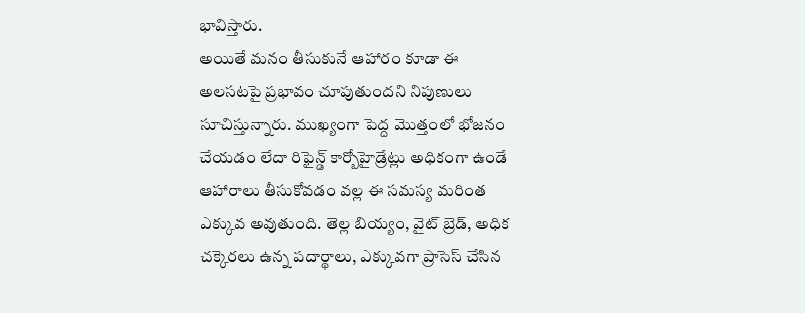భావిస్తారు.
అయితే మనం తీసుకునే ఆహారం కూడా ఈ అలసటపై ప్రభావం చూపుతుందని నిపుణులు సూచిస్తున్నారు. ముఖ్యంగా పెద్ద మొత్తంలో భోజనం చేయడం లేదా రిఫైన్డ్ కార్బోహైడ్రేట్లు అధికంగా ఉండే ఆహారాలు తీసుకోవడం వల్ల ఈ సమస్య మరింత ఎక్కువ అవుతుంది. తెల్ల బియ్యం, వైట్ బ్రెడ్, అధిక చక్కెరలు ఉన్న పదార్థాలు, ఎక్కువగా ప్రాసెస్ చేసిన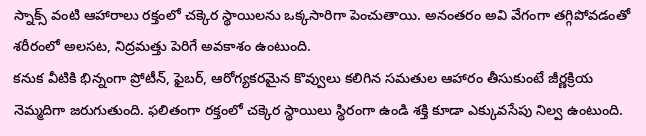స్నాక్స్ వంటి ఆహారాలు రక్తంలో చక్కెర స్థాయిలను ఒక్కసారిగా పెంచుతాయి. అనంతరం అవి వేగంగా తగ్గిపోవడంతో శరీరంలో అలసట, నిద్రమత్తు పెరిగే అవకాశం ఉంటుంది.
కనుక వీటికి భిన్నంగా ప్రోటీన్, ఫైబర్, ఆరోగ్యకరమైన కొవ్వులు కలిగిన సమతుల ఆహారం తీసుకుంటే జీర్ణక్రియ నెమ్మదిగా జరుగుతుంది. ఫలితంగా రక్తంలో చక్కెర స్థాయిలు స్థిరంగా ఉండి శక్తి కూడా ఎక్కువసేపు నిల్వ ఉంటుంది.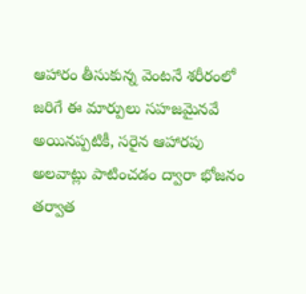ఆహారం తీసుకున్న వెంటనే శరీరంలో జరిగే ఈ మార్పులు సహజమైనవే అయినప్పటికీ, సరైన ఆహారపు అలవాట్లు పాటించడం ద్వారా భోజనం తర్వాత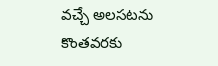వచ్చే అలసటను కొంతవరకు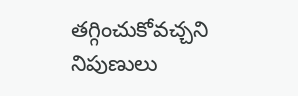తగ్గించుకోవచ్చని నిపుణులు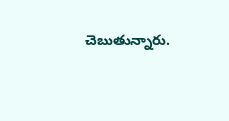చెబుతున్నారు.